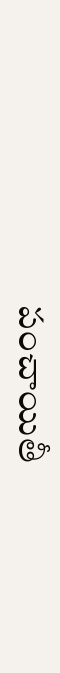పంచాయితీ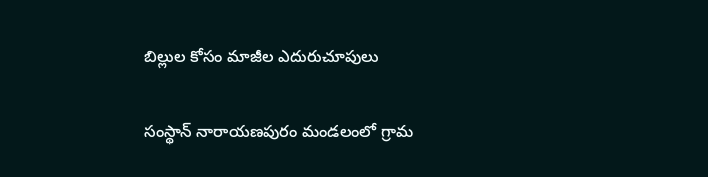బిల్లుల కోసం మాజీల ఎదురుచూపులు

సంస్థాన్ నారాయణపురం మండలంలో గ్రామ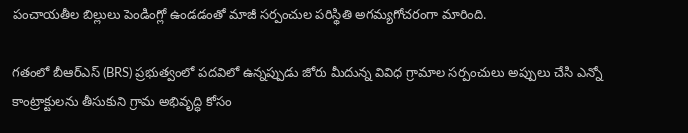పంచాయతీల బిల్లులు పెండింగ్లో ఉండడంతో మాజీ సర్పంచుల పరిస్థితి అగమ్యగోచరంగా మారింది.

గతంలో బీఆర్ఎస్ (BRS) ప్రభుత్వంలో పదవిలో ఉన్నప్పుడు జోరు మీదున్న వివిధ గ్రామాల సర్పంచులు అప్పులు చేసి ఎన్నో కాంట్రాక్టులను తీసుకుని గ్రామ అభివృద్ధి కోసం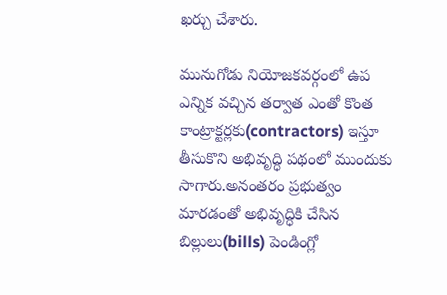ఖర్చు చేశారు.

మునుగోడు నియోజకవర్గంలో ఉప ఎన్నిక వచ్చిన తర్వాత ఎంతో కొంత కాంట్రాక్టర్లకు(contractors) ఇస్తూ తీసుకొని అభివృద్ధి పథంలో ముందుకు సాగారు.అనంతరం ప్రభుత్వం మారడంతో అభివృద్ధికి చేసిన బిల్లులు(bills) పెండింగ్లో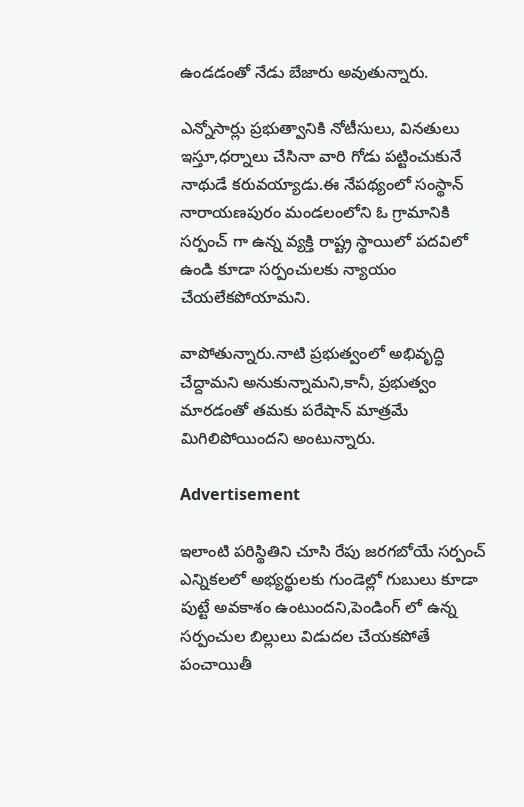ఉండడంతో నేడు బేజారు అవుతున్నారు.

ఎన్నోసార్లు ప్రభుత్వానికి నోటీసులు, వినతులు ఇస్తూ,ధర్నాలు చేసినా వారి గోడు పట్టించుకునే నాథుడే కరువయ్యాడు.ఈ నేపథ్యంలో సంస్థాన్ నారాయణపురం మండలంలోని ఓ గ్రామానికి సర్పంచ్ గా ఉన్న వ్యక్తి రాష్ట్ర స్థాయిలో పదవిలో ఉండి కూడా సర్పంచులకు న్యాయం చేయలేకపోయామని.

వాపోతున్నారు.నాటి ప్రభుత్వంలో అభివృద్ధి చేద్దామని అనుకున్నామని,కానీ, ప్రభుత్వం మారడంతో తమకు పరేషాన్ మాత్రమే మిగిలిపోయిందని అంటున్నారు.

Advertisement

ఇలాంటి పరిస్థితిని చూసి రేపు జరగబోయే సర్పంచ్ ఎన్నికలలో అభ్యర్థులకు గుండెల్లో గుబులు కూడా పుట్టే అవకాశం ఉంటుందని,పెండింగ్ లో ఉన్న సర్పంచుల బిల్లులు విడుదల చేయకపోతే పంచాయితీ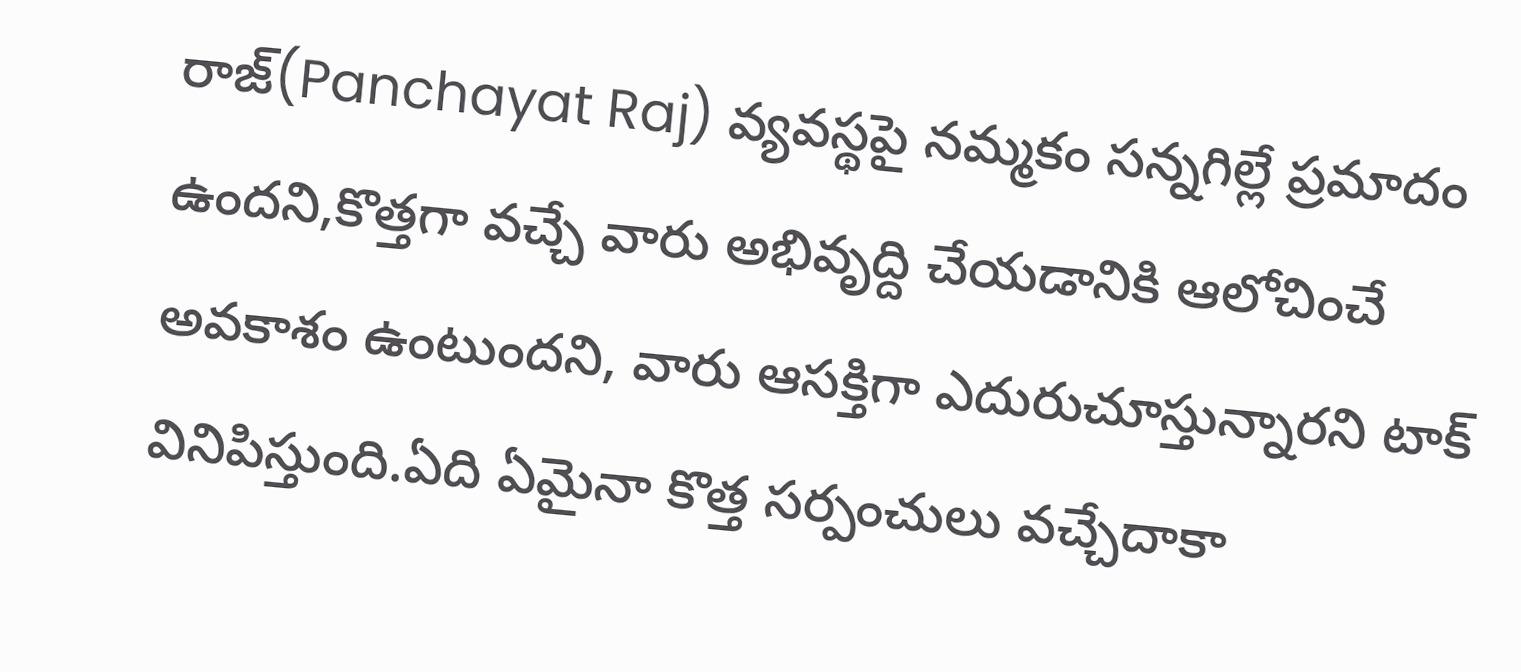రాజ్(Panchayat Raj) వ్యవస్థపై నమ్మకం సన్నగిల్లే ప్రమాదం ఉందని,కొత్తగా వచ్చే వారు అభివృద్ది చేయడానికి ఆలోచించే అవకాశం ఉంటుందని, వారు ఆసక్తిగా ఎదురుచూస్తున్నారని టాక్ వినిపిస్తుంది.ఏది ఏమైనా కొత్త సర్పంచులు వచ్చేదాకా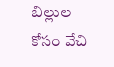బిల్లుల కోసం వేచి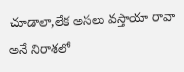చూడాలా,లేక అసలు వస్తాయా రావా అనే నిరాశలో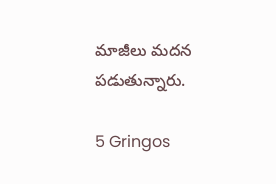మాజీలు మదన పడుతున్నారు.

5 Gringos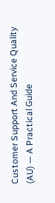Customer Support And Service Quality (AU) — A Practical Guide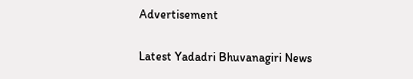Advertisement

Latest Yadadri Bhuvanagiri News